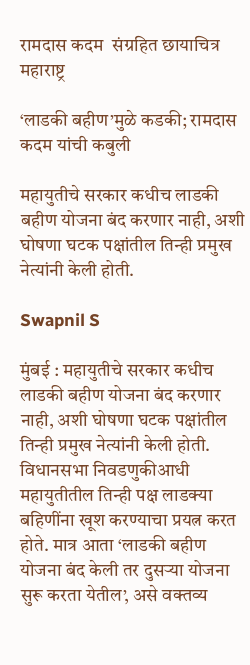रामदास कदम  संग्रहित छायाचित्र
महाराष्ट्र

‘लाडकी बहीण’मुळे कडकी; रामदास कदम यांची कबुली

महायुतीचे सरकार कधीच लाडकी बहीण योजना बंद करणार नाही, अशी घोषणा घटक पक्षांतील तिन्ही प्रमुख नेत्यांनी केली होती.

Swapnil S

मुंबई : महायुतीचे सरकार कधीच लाडकी बहीण योजना बंद करणार नाही, अशी घोषणा घटक पक्षांतील तिन्ही प्रमुख नेत्यांनी केली होती. विधानसभा निवडणुकीआधी महायुतीतील तिन्ही पक्ष लाडक्या बहिणींना खूश करण्याचा प्रयत्न करत होते. मात्र आता ‘लाडकी बहीण योजना बंद केली तर दुसऱ्या योजना सुरू करता येतील’, असे वक्तव्य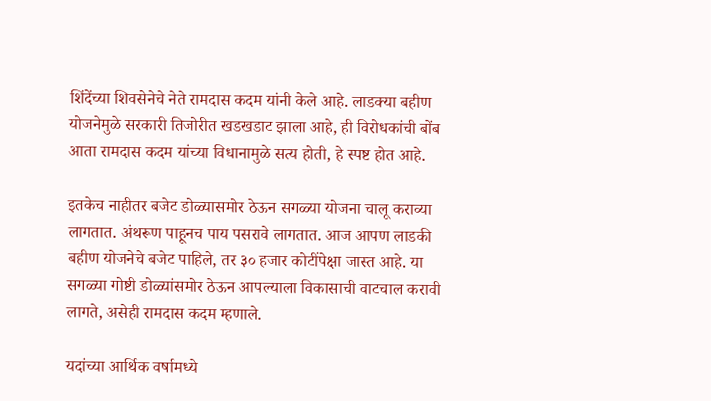शिंदेंच्या शिवसेनेचे नेते रामदास कदम यांनी केले आहे. लाडक्या बहीण योजनेमुळे सरकारी तिजोरीत खडखडाट झाला आहे, ही विरोधकांची बोंब आता रामदास कदम यांच्या विधानामुळे सत्य होती, हे स्पष्ट होत आहे.

इतकेच नाहीतर बजेट डोळ्यासमोर ठेऊन सगळ्या योजना चालू कराव्या लागतात. अंथरूण पाहूनच पाय पसरावे लागतात. आज आपण लाडकी बहीण योजनेचे बजेट पाहिले, तर ३० हजार कोटींपेक्षा जास्त आहे. या सगळ्या गोष्टी डोळ्यांसमोर ठेऊन आपल्याला विकासाची वाटचाल करावी लागते, असेही रामदास कदम म्हणाले.

यदांच्या आर्थिक वर्षामध्ये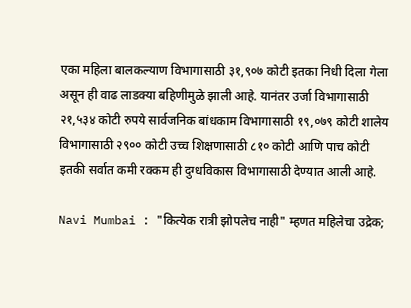एका महिला बालकल्याण विभागासाठी ३१,९०७ कोटी इतका निधी दिला गेला असून ही वाढ लाडक्या बहिणीमुळे झाली आहे. यानंतर उर्जा विभागासाठी २१,५३४ कोटी रुपये सार्वजनिक बांधकाम विभागासाठी १९,०७९ कोटी शालेय विभागासाठी २९०० कोटी उच्च शिक्षणासाठी ८१० कोटी आणि पाच कोटी इतकी सर्वात कमी रक्कम ही दुग्धविकास विभागासाठी देण्यात आली आहे.

Navi Mumbai : "कित्येक रात्री झोपलेच नाही" म्हणत महिलेचा उद्रेक;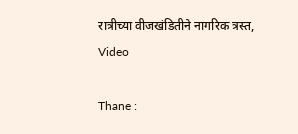रात्रीच्या वीजखंडितीने नागरिक त्रस्त, Video

Thane :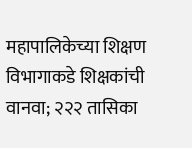महापालिकेच्या शिक्षण विभागाकडे शिक्षकांची वानवा; २२२ तासिका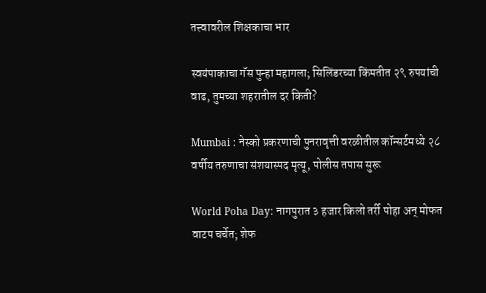तत्त्वावरील शिक्षकाचा भार

स्वयंपाकाचा गॅस पुन्हा महागला; सिलिंडरच्या किंमतीत २९ रुपयांची वाढ, तुमच्या शहरातील दर किती?

Mumbai : नेस्को प्रकरणाची पुनरावृत्ती वरळीतील कॉन्सर्टमध्ये २८ वर्षीय तरुणाचा संशयास्पद मृत्यू, पोलीस तपास सुरू

World Poha Day: नागपुरात ३ हजार किलो तर्री पोहा अन् मोफत वाटप चर्चेत; शेफ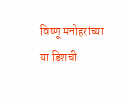विष्णू मनोहरांच्या या डिशची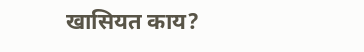खासियत काय?